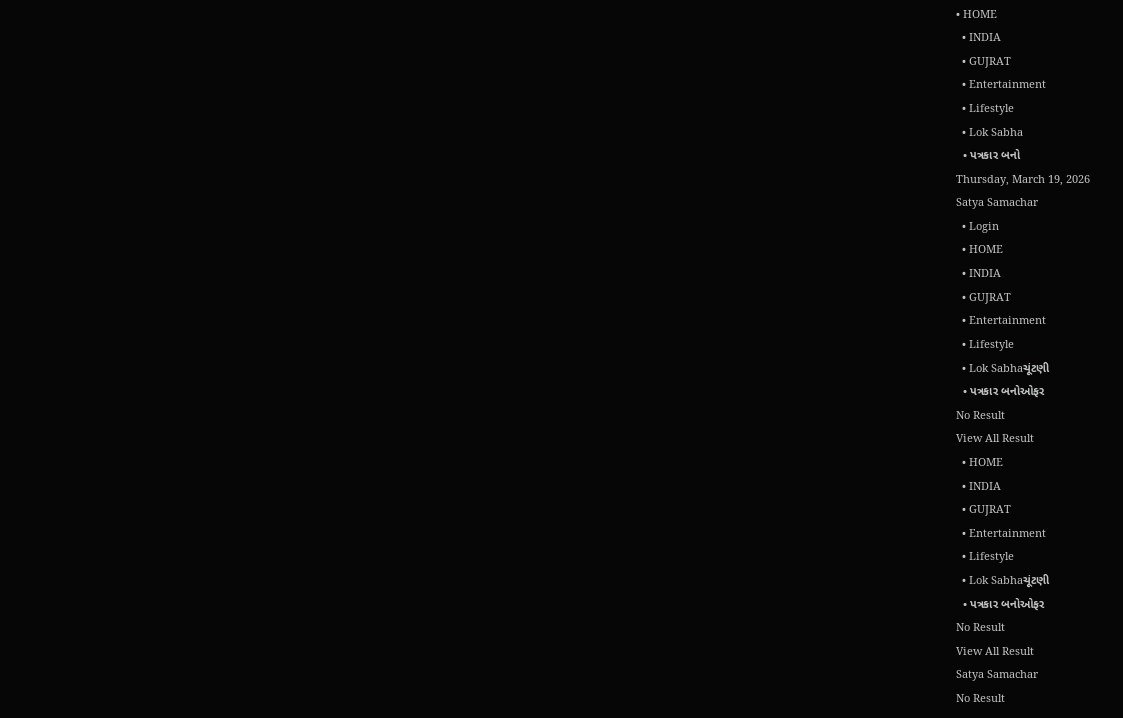• HOME
  • INDIA
  • GUJRAT
  • Entertainment
  • Lifestyle
  • Lok Sabha
  • પત્રકાર બનો
Thursday, March 19, 2026
Satya Samachar
  • Login
  • HOME
  • INDIA
  • GUJRAT
  • Entertainment
  • Lifestyle
  • Lok Sabhaચૂંટણી
  • પત્રકાર બનોઓફર
No Result
View All Result
  • HOME
  • INDIA
  • GUJRAT
  • Entertainment
  • Lifestyle
  • Lok Sabhaચૂંટણી
  • પત્રકાર બનોઓફર
No Result
View All Result
Satya Samachar
No Result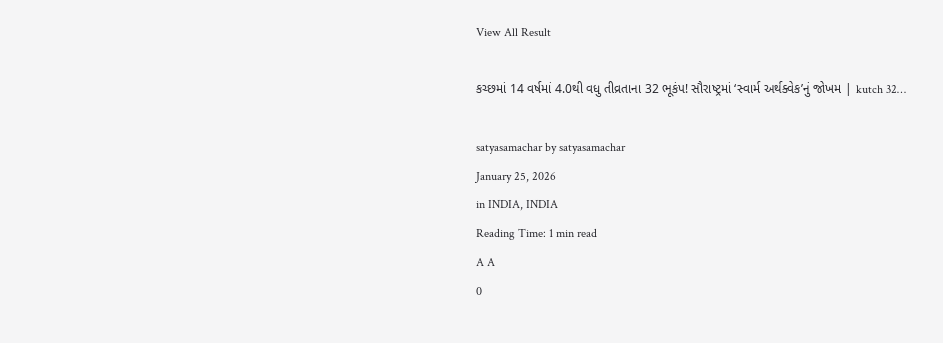View All Result

કચ્છમાં 14 વર્ષમાં 4.0થી વધુ તીવ્રતાના 32 ભૂકંપ! સૌરાષ્ટ્રમાં ‘સ્વાર્મ અર્થક્વેક’નું જોખમ | kutch 32…

satyasamachar by satyasamachar
January 25, 2026
in INDIA, INDIA
Reading Time: 1 min read
A A
0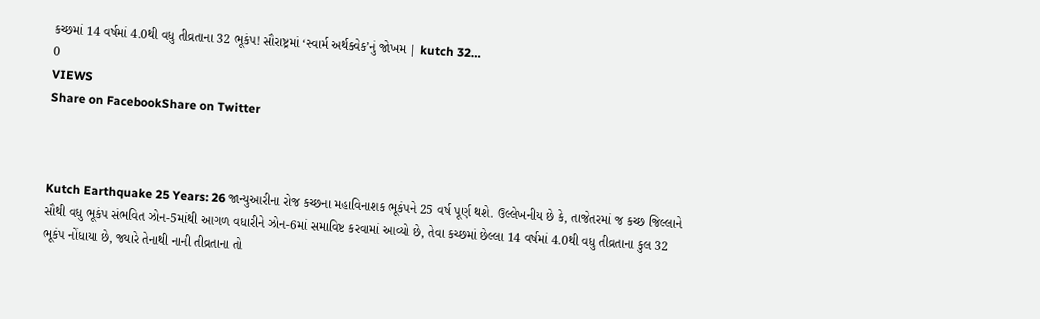કચ્છમાં 14 વર્ષમાં 4.0થી વધુ તીવ્રતાના 32 ભૂકંપ! સૌરાષ્ટ્રમાં ‘સ્વાર્મ અર્થક્વેક’નું જોખમ | kutch 32…
0
VIEWS
Share on FacebookShare on Twitter



Kutch Earthquake 25 Years: 26 જાન્યુઆરીના રોજ કચ્છના મહાવિનાશક ભૂકંપને 25 વર્ષ પૂર્ણ થશે. ઉલ્લેખનીય છે કે, તાજેતરમાં જ કચ્છ જિલ્લાને સૌથી વધુ ભૂકંપ સંભવિત ઝોન-5માંથી આગળ વધારીને ઝોન-6માં સમાવિષ્ટ કરવામાં આવ્યો છે, તેવા કચ્છમાં છેલ્લા 14 વર્ષમાં 4.0થી વધુ તીવ્રતાના કુલ 32 ભૂકંપ નોંધાયા છે, જ્યારે તેનાથી નાની તીવ્રતાના તો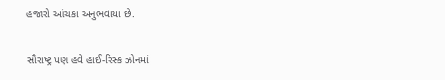હજારો આંચકા અનુભવાયા છે.

સૌરાષ્ટ્ર પણ હવે હાઈ-રિસ્ક ઝોનમાં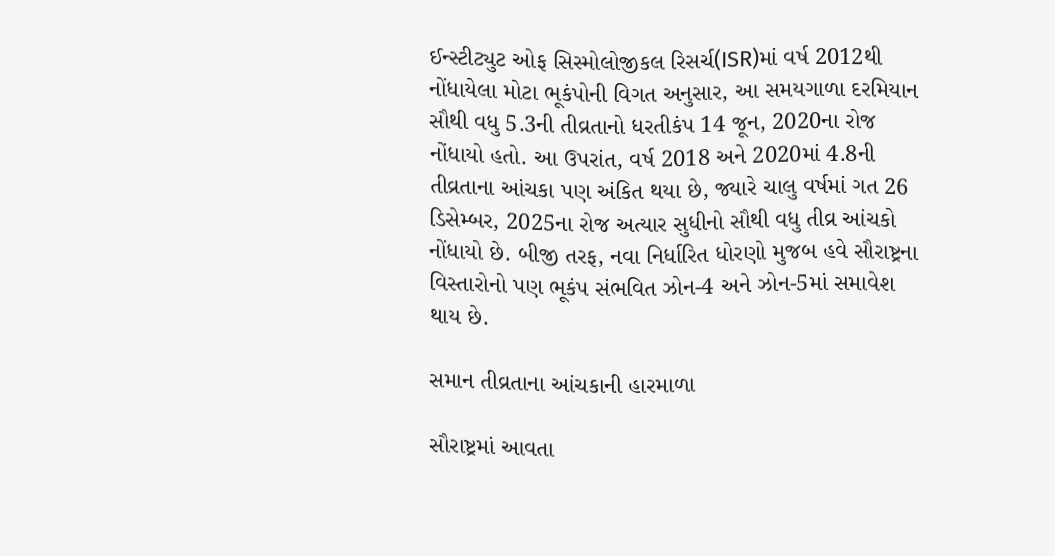ઈન્સ્ટીટ્યુટ ઓફ સિસ્મોલોજીકલ રિસર્ચ(ISR)માં વર્ષ 2012થી નોંધાયેલા મોટા ભૂકંપોની વિગત અનુસાર, આ સમયગાળા દરમિયાન સૌથી વધુ 5.3ની તીવ્રતાનો ધરતીકંપ 14 જૂન, 2020ના રોજ નોંધાયો હતો. આ ઉપરાંત, વર્ષ 2018 અને 2020માં 4.8ની તીવ્રતાના આંચકા પણ અંકિત થયા છે, જ્યારે ચાલુ વર્ષમાં ગત 26 ડિસેમ્બર, 2025ના રોજ અત્યાર સુધીનો સૌથી વધુ તીવ્ર આંચકો નોંધાયો છે. બીજી તરફ, નવા નિર્ધારિત ધોરણો મુજબ હવે સૌરાષ્ટ્રના વિસ્તારોનો પણ ભૂકંપ સંભવિત ઝોન-4 અને ઝોન-5માં સમાવેશ થાય છે.

સમાન તીવ્રતાના આંચકાની હારમાળા

સૌરાષ્ટ્રમાં આવતા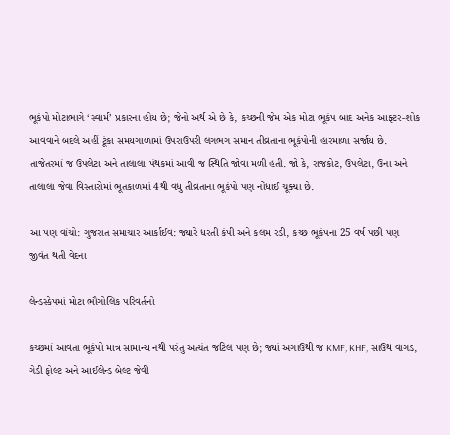ભૂકંપો મોટાભાગે ‘સ્વાર્મ’ પ્રકારના હોય છે; જેનો અર્થ એ છે કે, કચ્છની જેમ એક મોટા ભૂકંપ બાદ અનેક આફ્ટર-શોક આવવાને બદલે અહીં ટૂંકા સમયગાળામાં ઉપરાઉપરી લગભગ સમાન તીવ્રતાના ભૂકંપોની હારમાળા સર્જાય છે. તાજેતરમાં જ ઉપલેટા અને તાલાલા પંથકમાં આવી જ સ્થિતિ જોવા મળી હતી. જો કે, રાજકોટ, ઉપલેટા, ઉના અને તાલાલા જેવા વિસ્તારોમાં ભૂતકાળમાં 4થી વધુ તીવ્રતાના ભૂકંપો પણ નોંધાઈ ચૂક્યા છે.

આ પણ વાંચો: ગુજરાત સમાચાર આર્કાઈવ: જ્યારે ધરતી કંપી અને કલમ રડી, કચ્છ ભૂકંપના 25 વર્ષ પછી પણ જીવંત થતી વેદના

લેન્ડસ્કેપમાં મોટા ભૌગોલિક પરિવર્તનો

કચ્છમાં આવતા ભૂકંપો માત્ર સામાન્ય નથી પરંતુ અત્યંત જટિલ પણ છે; જ્યાં અગાઉથી જ KMF, KHF, સાઉથ વાગડ, ગેડી ફોલ્ટ અને આઈલેન્ડ બેલ્ટ જેવી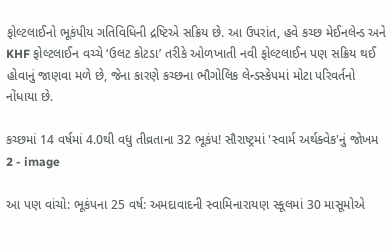ફોલ્ટલાઈનો ભૂકંપીય ગતિવિધિની દ્રષ્ટિએ સક્રિય છે. આ ઉપરાંત, હવે કચ્છ મેઈનલેન્ડ અને KHF ફોલ્ટલાઈન વચ્ચે ‘ઉલટ કોટડા’ તરીકે ઓળખાતી નવી ફોલ્ટલાઈન પણ સક્રિય થઈ હોવાનું જાણવા મળે છે, જેના કારણે કચ્છના ભૌગોલિક લેન્ડસ્કેપમાં મોટા પરિવર્તનો નોંધાયા છે.

કચ્છમાં 14 વર્ષમાં 4.0થી વધુ તીવ્રતાના 32 ભૂકંપ! સૌરાષ્ટ્રમાં 'સ્વાર્મ અર્થક્વેક'નું જોખમ 2 - image

આ પણ વાંચો: ભૂકંપના 25 વર્ષ: અમદાવાદની સ્વામિનારાયણ સ્કૂલમાં 30 માસૂમોએ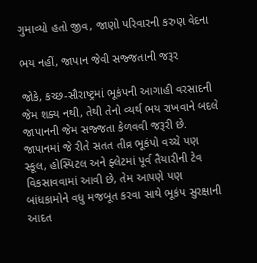ગુમાવ્યો હતો જીવ, જાણો પરિવારની કરુણ વેદના

ભય નહીં, જાપાન જેવી સજ્જતાની જરૂર

જોકે, કચ્છ-સૌરાષ્ટ્રમાં ભૂકંપની આગાહી વરસાદની જેમ શક્ય નથી, તેથી તેનો વ્યર્થ ભય રાખવાને બદલે જાપાનની જેમ સજ્જતા કેળવવી જરૂરી છે. જાપાનમાં જે રીતે સતત તીવ્ર ભૂકંપો વચ્ચે પણ સ્કૂલ, હોસ્પિટલ અને ફ્લેટમાં પૂર્વ તૈયારીની ટેવ વિકસાવવામાં આવી છે, તેમ આપણે પણ બાંધકામોને વધુ મજબૂત કરવા સાથે ભૂકંપ સુરક્ષાની આદત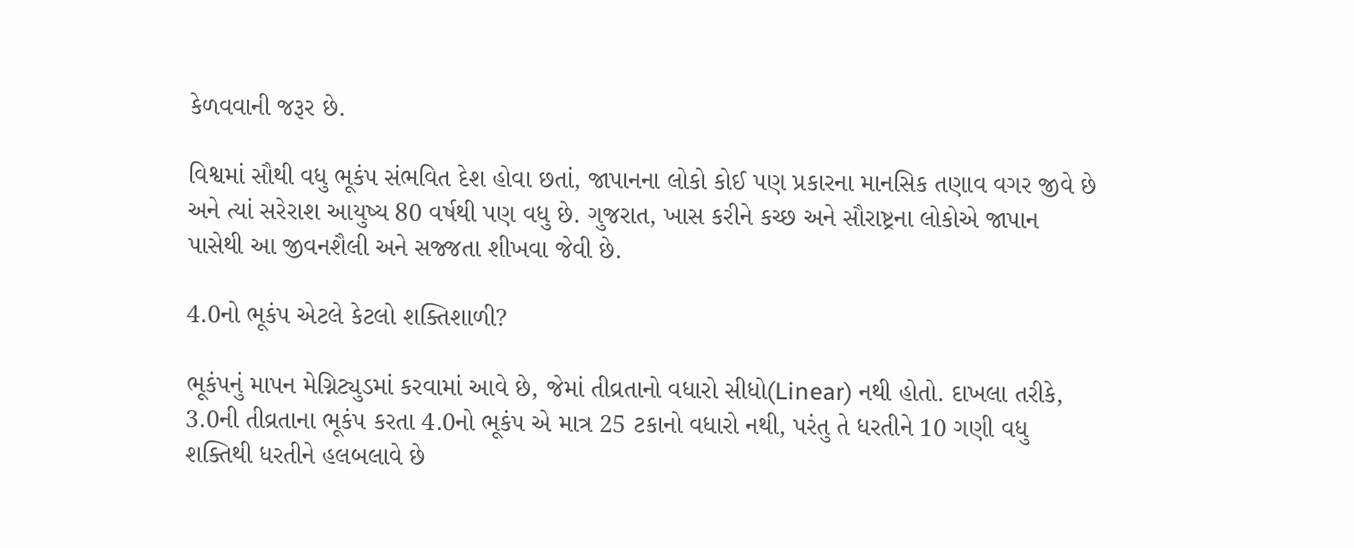કેળવવાની જરૂર છે.

વિશ્વમાં સૌથી વધુ ભૂકંપ સંભવિત દેશ હોવા છતાં, જાપાનના લોકો કોઈ પણ પ્રકારના માનસિક તણાવ વગર જીવે છે અને ત્યાં સરેરાશ આયુષ્ય 80 વર્ષથી પણ વધુ છે. ગુજરાત, ખાસ કરીને કચ્છ અને સૌરાષ્ટ્રના લોકોએ જાપાન પાસેથી આ જીવનશૈલી અને સજ્જતા શીખવા જેવી છે.

4.0નો ભૂકંપ એટલે કેટલો શક્તિશાળી?

ભૂકંપનું માપન મેગ્નિટ્યુડમાં કરવામાં આવે છે, જેમાં તીવ્રતાનો વધારો સીધો(Linear) નથી હોતો. દાખલા તરીકે, 3.0ની તીવ્રતાના ભૂકંપ કરતા 4.0નો ભૂકંપ એ માત્ર 25 ટકાનો વધારો નથી, પરંતુ તે ધરતીને 10 ગણી વધુ શક્તિથી ધરતીને હલબલાવે છે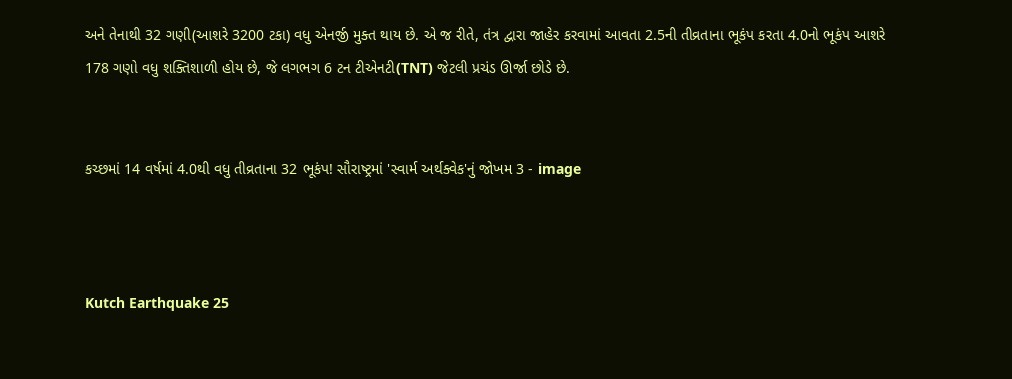અને તેનાથી 32 ગણી(આશરે 3200 ટકા) વધુ એનર્જી મુક્ત થાય છે. એ જ રીતે, તંત્ર દ્વારા જાહેર કરવામાં આવતા 2.5ની તીવ્રતાના ભૂકંપ કરતા 4.0નો ભૂકંપ આશરે 178 ગણો વધુ શક્તિશાળી હોય છે, જે લગભગ 6 ટન ટીએનટી(TNT) જેટલી પ્રચંડ ઊર્જા છોડે છે.


કચ્છમાં 14 વર્ષમાં 4.0થી વધુ તીવ્રતાના 32 ભૂકંપ! સૌરાષ્ટ્રમાં 'સ્વાર્મ અર્થક્વેક'નું જોખમ 3 - image



Kutch Earthquake 25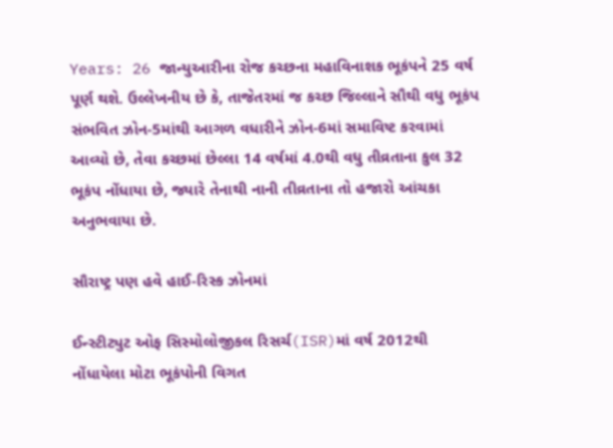Years: 26 જાન્યુઆરીના રોજ કચ્છના મહાવિનાશક ભૂકંપને 25 વર્ષ પૂર્ણ થશે. ઉલ્લેખનીય છે કે, તાજેતરમાં જ કચ્છ જિલ્લાને સૌથી વધુ ભૂકંપ સંભવિત ઝોન-5માંથી આગળ વધારીને ઝોન-6માં સમાવિષ્ટ કરવામાં આવ્યો છે, તેવા કચ્છમાં છેલ્લા 14 વર્ષમાં 4.0થી વધુ તીવ્રતાના કુલ 32 ભૂકંપ નોંધાયા છે, જ્યારે તેનાથી નાની તીવ્રતાના તો હજારો આંચકા અનુભવાયા છે.

સૌરાષ્ટ્ર પણ હવે હાઈ-રિસ્ક ઝોનમાં

ઈન્સ્ટીટ્યુટ ઓફ સિસ્મોલોજીકલ રિસર્ચ(ISR)માં વર્ષ 2012થી નોંધાયેલા મોટા ભૂકંપોની વિગત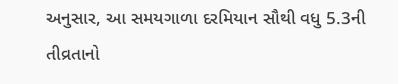અનુસાર, આ સમયગાળા દરમિયાન સૌથી વધુ 5.3ની તીવ્રતાનો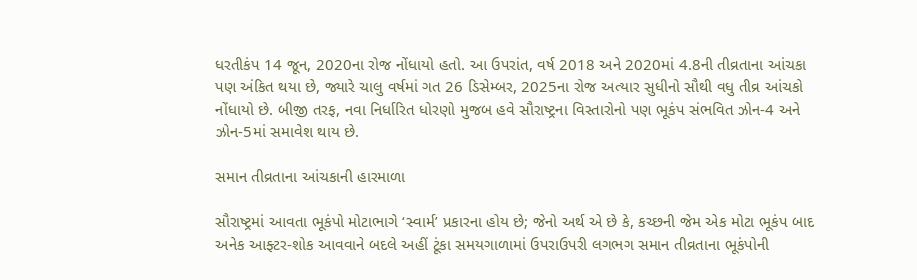ધરતીકંપ 14 જૂન, 2020ના રોજ નોંધાયો હતો. આ ઉપરાંત, વર્ષ 2018 અને 2020માં 4.8ની તીવ્રતાના આંચકા પણ અંકિત થયા છે, જ્યારે ચાલુ વર્ષમાં ગત 26 ડિસેમ્બર, 2025ના રોજ અત્યાર સુધીનો સૌથી વધુ તીવ્ર આંચકો નોંધાયો છે. બીજી તરફ, નવા નિર્ધારિત ધોરણો મુજબ હવે સૌરાષ્ટ્રના વિસ્તારોનો પણ ભૂકંપ સંભવિત ઝોન-4 અને ઝોન-5માં સમાવેશ થાય છે.

સમાન તીવ્રતાના આંચકાની હારમાળા

સૌરાષ્ટ્રમાં આવતા ભૂકંપો મોટાભાગે ‘સ્વાર્મ’ પ્રકારના હોય છે; જેનો અર્થ એ છે કે, કચ્છની જેમ એક મોટા ભૂકંપ બાદ અનેક આફ્ટર-શોક આવવાને બદલે અહીં ટૂંકા સમયગાળામાં ઉપરાઉપરી લગભગ સમાન તીવ્રતાના ભૂકંપોની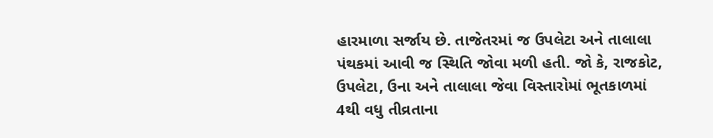હારમાળા સર્જાય છે. તાજેતરમાં જ ઉપલેટા અને તાલાલા પંથકમાં આવી જ સ્થિતિ જોવા મળી હતી. જો કે, રાજકોટ, ઉપલેટા, ઉના અને તાલાલા જેવા વિસ્તારોમાં ભૂતકાળમાં 4થી વધુ તીવ્રતાના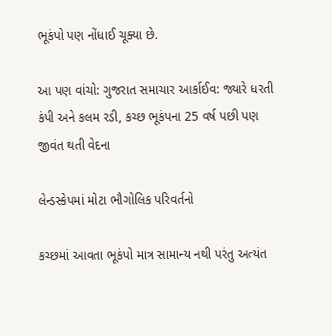ભૂકંપો પણ નોંધાઈ ચૂક્યા છે.

આ પણ વાંચો: ગુજરાત સમાચાર આર્કાઈવ: જ્યારે ધરતી કંપી અને કલમ રડી, કચ્છ ભૂકંપના 25 વર્ષ પછી પણ જીવંત થતી વેદના

લેન્ડસ્કેપમાં મોટા ભૌગોલિક પરિવર્તનો

કચ્છમાં આવતા ભૂકંપો માત્ર સામાન્ય નથી પરંતુ અત્યંત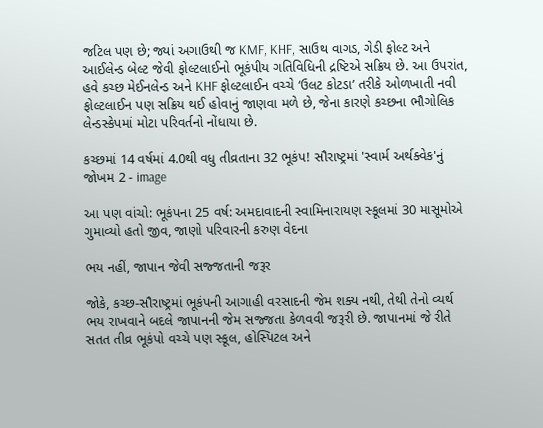જટિલ પણ છે; જ્યાં અગાઉથી જ KMF, KHF, સાઉથ વાગડ, ગેડી ફોલ્ટ અને આઈલેન્ડ બેલ્ટ જેવી ફોલ્ટલાઈનો ભૂકંપીય ગતિવિધિની દ્રષ્ટિએ સક્રિય છે. આ ઉપરાંત, હવે કચ્છ મેઈનલેન્ડ અને KHF ફોલ્ટલાઈન વચ્ચે ‘ઉલટ કોટડા’ તરીકે ઓળખાતી નવી ફોલ્ટલાઈન પણ સક્રિય થઈ હોવાનું જાણવા મળે છે, જેના કારણે કચ્છના ભૌગોલિક લેન્ડસ્કેપમાં મોટા પરિવર્તનો નોંધાયા છે.

કચ્છમાં 14 વર્ષમાં 4.0થી વધુ તીવ્રતાના 32 ભૂકંપ! સૌરાષ્ટ્રમાં 'સ્વાર્મ અર્થક્વેક'નું જોખમ 2 - image

આ પણ વાંચો: ભૂકંપના 25 વર્ષ: અમદાવાદની સ્વામિનારાયણ સ્કૂલમાં 30 માસૂમોએ ગુમાવ્યો હતો જીવ, જાણો પરિવારની કરુણ વેદના

ભય નહીં, જાપાન જેવી સજ્જતાની જરૂર

જોકે, કચ્છ-સૌરાષ્ટ્રમાં ભૂકંપની આગાહી વરસાદની જેમ શક્ય નથી, તેથી તેનો વ્યર્થ ભય રાખવાને બદલે જાપાનની જેમ સજ્જતા કેળવવી જરૂરી છે. જાપાનમાં જે રીતે સતત તીવ્ર ભૂકંપો વચ્ચે પણ સ્કૂલ, હોસ્પિટલ અને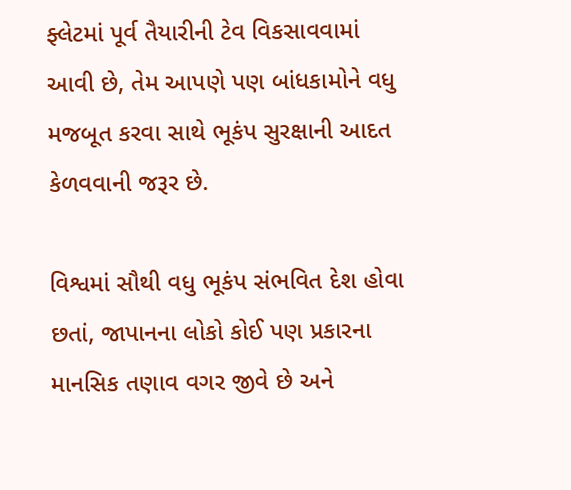ફ્લેટમાં પૂર્વ તૈયારીની ટેવ વિકસાવવામાં આવી છે, તેમ આપણે પણ બાંધકામોને વધુ મજબૂત કરવા સાથે ભૂકંપ સુરક્ષાની આદત કેળવવાની જરૂર છે.

વિશ્વમાં સૌથી વધુ ભૂકંપ સંભવિત દેશ હોવા છતાં, જાપાનના લોકો કોઈ પણ પ્રકારના માનસિક તણાવ વગર જીવે છે અને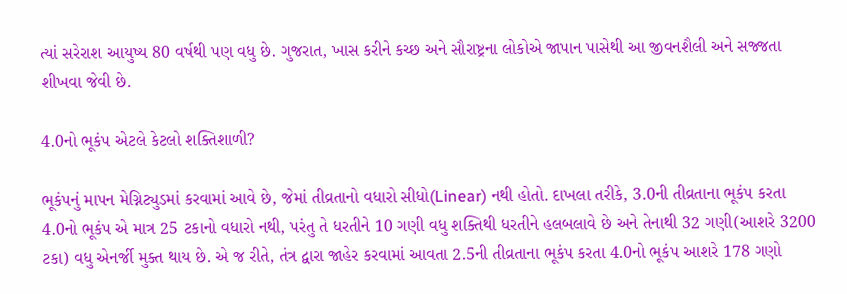ત્યાં સરેરાશ આયુષ્ય 80 વર્ષથી પણ વધુ છે. ગુજરાત, ખાસ કરીને કચ્છ અને સૌરાષ્ટ્રના લોકોએ જાપાન પાસેથી આ જીવનશૈલી અને સજ્જતા શીખવા જેવી છે.

4.0નો ભૂકંપ એટલે કેટલો શક્તિશાળી?

ભૂકંપનું માપન મેગ્નિટ્યુડમાં કરવામાં આવે છે, જેમાં તીવ્રતાનો વધારો સીધો(Linear) નથી હોતો. દાખલા તરીકે, 3.0ની તીવ્રતાના ભૂકંપ કરતા 4.0નો ભૂકંપ એ માત્ર 25 ટકાનો વધારો નથી, પરંતુ તે ધરતીને 10 ગણી વધુ શક્તિથી ધરતીને હલબલાવે છે અને તેનાથી 32 ગણી(આશરે 3200 ટકા) વધુ એનર્જી મુક્ત થાય છે. એ જ રીતે, તંત્ર દ્વારા જાહેર કરવામાં આવતા 2.5ની તીવ્રતાના ભૂકંપ કરતા 4.0નો ભૂકંપ આશરે 178 ગણો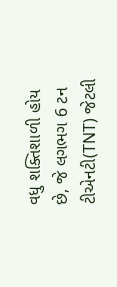વધુ શક્તિશાળી હોય છે, જે લગભગ 6 ટન ટીએનટી(TNT) જેટલી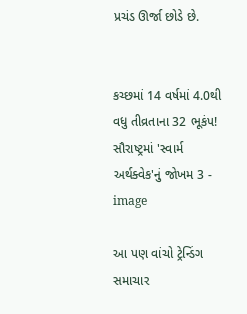પ્રચંડ ઊર્જા છોડે છે.


કચ્છમાં 14 વર્ષમાં 4.0થી વધુ તીવ્રતાના 32 ભૂકંપ! સૌરાષ્ટ્રમાં 'સ્વાર્મ અર્થક્વેક'નું જોખમ 3 - image

આ પણ વાંચો ટ્રેન્ડિંગ સમાચાર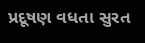પ્રદૂષણ વધતા સુરત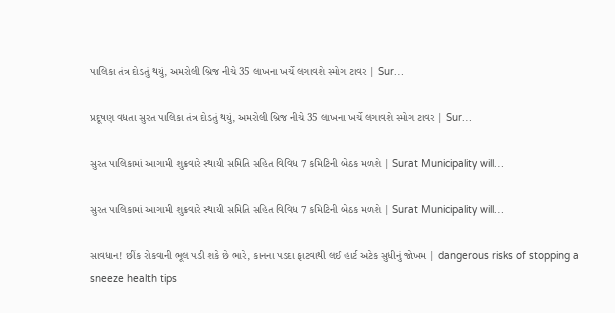પાલિકા તંત્ર દોડતું થયું, અમરોલી બ્રિજ નીચે 35 લાખના ખર્ચે લગાવશે સ્મોગ ટાવર | Sur…

પ્રદૂષણ વધતા સુરત પાલિકા તંત્ર દોડતું થયું, અમરોલી બ્રિજ નીચે 35 લાખના ખર્ચે લગાવશે સ્મોગ ટાવર | Sur…

સુરત પાલિકામાં આગામી શુક્રવારે સ્થાયી સમિતિ સહિત વિવિધ 7 કમિટિની બેઠક મળશે | Surat Municipality will…

સુરત પાલિકામાં આગામી શુક્રવારે સ્થાયી સમિતિ સહિત વિવિધ 7 કમિટિની બેઠક મળશે | Surat Municipality will…

સાવધાન! છીંક રોકવાની ભૂલ પડી શકે છે ભારે, કાનના પડદા ફાટવાથી લઈ હાર્ટ અટેક સુધીનું જોખમ | dangerous risks of stopping a sneeze health tips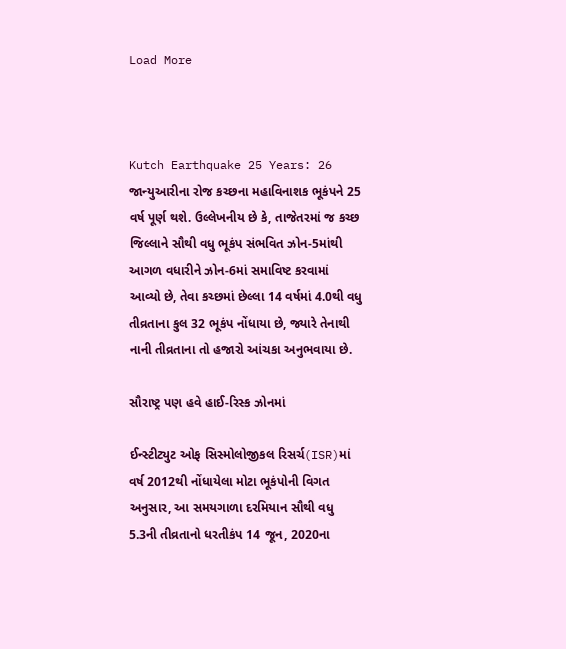Load More



Kutch Earthquake 25 Years: 26 જાન્યુઆરીના રોજ કચ્છના મહાવિનાશક ભૂકંપને 25 વર્ષ પૂર્ણ થશે. ઉલ્લેખનીય છે કે, તાજેતરમાં જ કચ્છ જિલ્લાને સૌથી વધુ ભૂકંપ સંભવિત ઝોન-5માંથી આગળ વધારીને ઝોન-6માં સમાવિષ્ટ કરવામાં આવ્યો છે, તેવા કચ્છમાં છેલ્લા 14 વર્ષમાં 4.0થી વધુ તીવ્રતાના કુલ 32 ભૂકંપ નોંધાયા છે, જ્યારે તેનાથી નાની તીવ્રતાના તો હજારો આંચકા અનુભવાયા છે.

સૌરાષ્ટ્ર પણ હવે હાઈ-રિસ્ક ઝોનમાં

ઈન્સ્ટીટ્યુટ ઓફ સિસ્મોલોજીકલ રિસર્ચ(ISR)માં વર્ષ 2012થી નોંધાયેલા મોટા ભૂકંપોની વિગત અનુસાર, આ સમયગાળા દરમિયાન સૌથી વધુ 5.3ની તીવ્રતાનો ધરતીકંપ 14 જૂન, 2020ના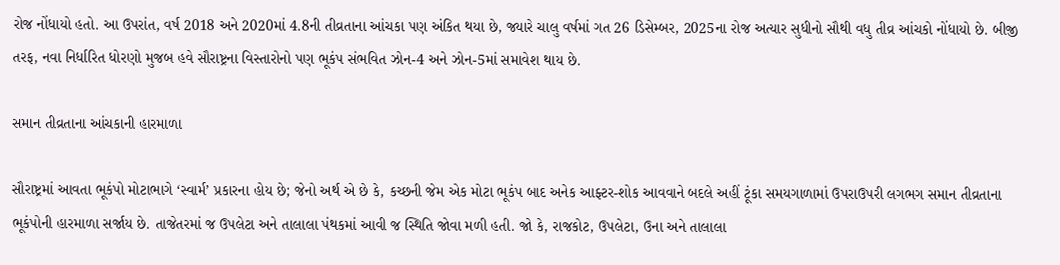રોજ નોંધાયો હતો. આ ઉપરાંત, વર્ષ 2018 અને 2020માં 4.8ની તીવ્રતાના આંચકા પણ અંકિત થયા છે, જ્યારે ચાલુ વર્ષમાં ગત 26 ડિસેમ્બર, 2025ના રોજ અત્યાર સુધીનો સૌથી વધુ તીવ્ર આંચકો નોંધાયો છે. બીજી તરફ, નવા નિર્ધારિત ધોરણો મુજબ હવે સૌરાષ્ટ્રના વિસ્તારોનો પણ ભૂકંપ સંભવિત ઝોન-4 અને ઝોન-5માં સમાવેશ થાય છે.

સમાન તીવ્રતાના આંચકાની હારમાળા

સૌરાષ્ટ્રમાં આવતા ભૂકંપો મોટાભાગે ‘સ્વાર્મ’ પ્રકારના હોય છે; જેનો અર્થ એ છે કે, કચ્છની જેમ એક મોટા ભૂકંપ બાદ અનેક આફ્ટર-શોક આવવાને બદલે અહીં ટૂંકા સમયગાળામાં ઉપરાઉપરી લગભગ સમાન તીવ્રતાના ભૂકંપોની હારમાળા સર્જાય છે. તાજેતરમાં જ ઉપલેટા અને તાલાલા પંથકમાં આવી જ સ્થિતિ જોવા મળી હતી. જો કે, રાજકોટ, ઉપલેટા, ઉના અને તાલાલા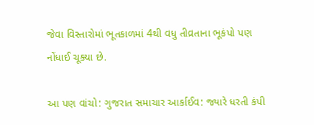જેવા વિસ્તારોમાં ભૂતકાળમાં 4થી વધુ તીવ્રતાના ભૂકંપો પણ નોંધાઈ ચૂક્યા છે.

આ પણ વાંચો: ગુજરાત સમાચાર આર્કાઈવ: જ્યારે ધરતી કંપી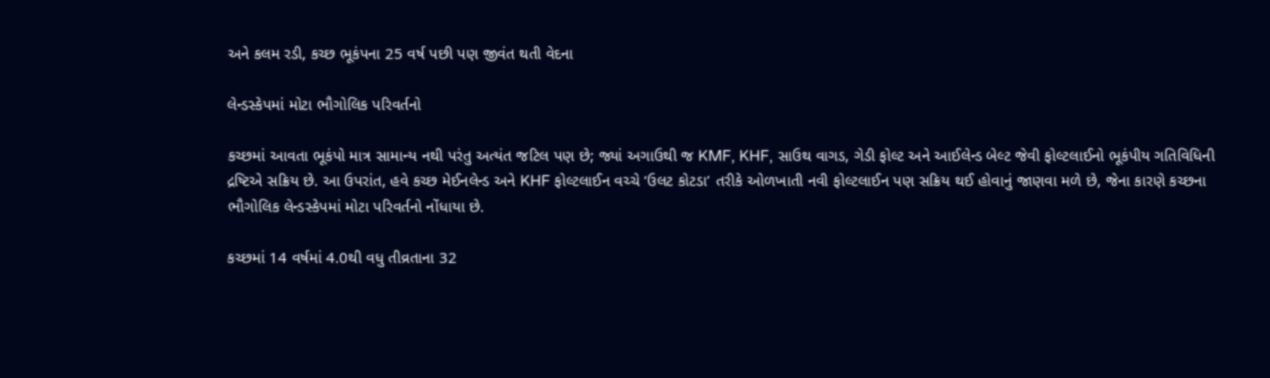અને કલમ રડી, કચ્છ ભૂકંપના 25 વર્ષ પછી પણ જીવંત થતી વેદના

લેન્ડસ્કેપમાં મોટા ભૌગોલિક પરિવર્તનો

કચ્છમાં આવતા ભૂકંપો માત્ર સામાન્ય નથી પરંતુ અત્યંત જટિલ પણ છે; જ્યાં અગાઉથી જ KMF, KHF, સાઉથ વાગડ, ગેડી ફોલ્ટ અને આઈલેન્ડ બેલ્ટ જેવી ફોલ્ટલાઈનો ભૂકંપીય ગતિવિધિની દ્રષ્ટિએ સક્રિય છે. આ ઉપરાંત, હવે કચ્છ મેઈનલેન્ડ અને KHF ફોલ્ટલાઈન વચ્ચે ‘ઉલટ કોટડા’ તરીકે ઓળખાતી નવી ફોલ્ટલાઈન પણ સક્રિય થઈ હોવાનું જાણવા મળે છે, જેના કારણે કચ્છના ભૌગોલિક લેન્ડસ્કેપમાં મોટા પરિવર્તનો નોંધાયા છે.

કચ્છમાં 14 વર્ષમાં 4.0થી વધુ તીવ્રતાના 32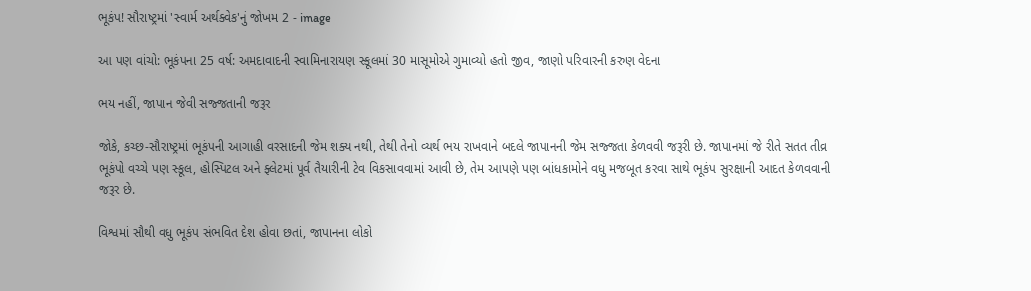ભૂકંપ! સૌરાષ્ટ્રમાં 'સ્વાર્મ અર્થક્વેક'નું જોખમ 2 - image

આ પણ વાંચો: ભૂકંપના 25 વર્ષ: અમદાવાદની સ્વામિનારાયણ સ્કૂલમાં 30 માસૂમોએ ગુમાવ્યો હતો જીવ, જાણો પરિવારની કરુણ વેદના

ભય નહીં, જાપાન જેવી સજ્જતાની જરૂર

જોકે, કચ્છ-સૌરાષ્ટ્રમાં ભૂકંપની આગાહી વરસાદની જેમ શક્ય નથી, તેથી તેનો વ્યર્થ ભય રાખવાને બદલે જાપાનની જેમ સજ્જતા કેળવવી જરૂરી છે. જાપાનમાં જે રીતે સતત તીવ્ર ભૂકંપો વચ્ચે પણ સ્કૂલ, હોસ્પિટલ અને ફ્લેટમાં પૂર્વ તૈયારીની ટેવ વિકસાવવામાં આવી છે, તેમ આપણે પણ બાંધકામોને વધુ મજબૂત કરવા સાથે ભૂકંપ સુરક્ષાની આદત કેળવવાની જરૂર છે.

વિશ્વમાં સૌથી વધુ ભૂકંપ સંભવિત દેશ હોવા છતાં, જાપાનના લોકો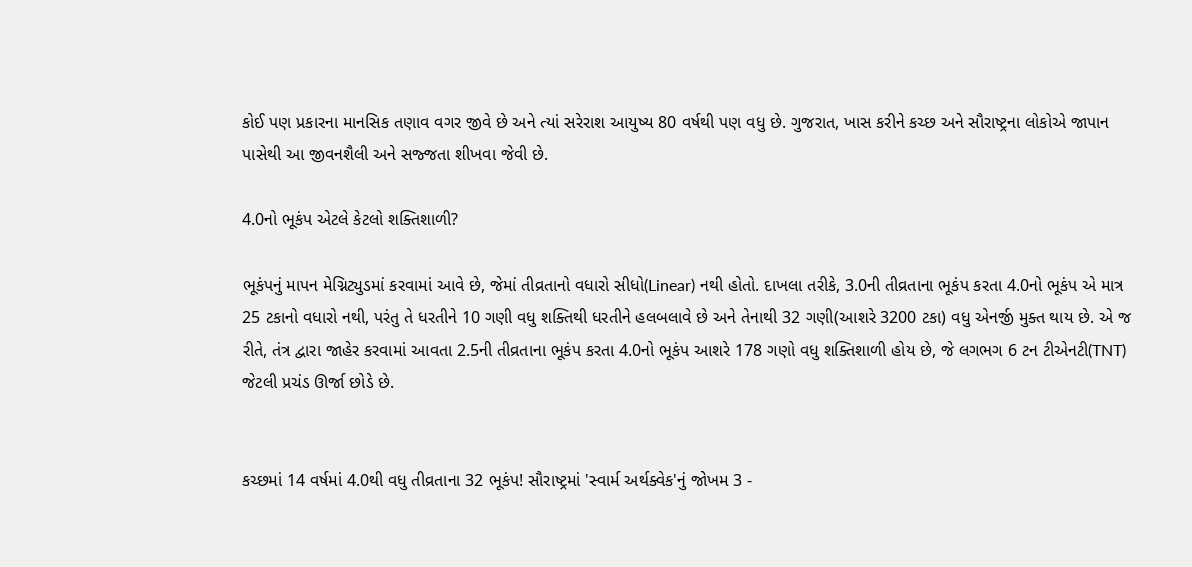કોઈ પણ પ્રકારના માનસિક તણાવ વગર જીવે છે અને ત્યાં સરેરાશ આયુષ્ય 80 વર્ષથી પણ વધુ છે. ગુજરાત, ખાસ કરીને કચ્છ અને સૌરાષ્ટ્રના લોકોએ જાપાન પાસેથી આ જીવનશૈલી અને સજ્જતા શીખવા જેવી છે.

4.0નો ભૂકંપ એટલે કેટલો શક્તિશાળી?

ભૂકંપનું માપન મેગ્નિટ્યુડમાં કરવામાં આવે છે, જેમાં તીવ્રતાનો વધારો સીધો(Linear) નથી હોતો. દાખલા તરીકે, 3.0ની તીવ્રતાના ભૂકંપ કરતા 4.0નો ભૂકંપ એ માત્ર 25 ટકાનો વધારો નથી, પરંતુ તે ધરતીને 10 ગણી વધુ શક્તિથી ધરતીને હલબલાવે છે અને તેનાથી 32 ગણી(આશરે 3200 ટકા) વધુ એનર્જી મુક્ત થાય છે. એ જ રીતે, તંત્ર દ્વારા જાહેર કરવામાં આવતા 2.5ની તીવ્રતાના ભૂકંપ કરતા 4.0નો ભૂકંપ આશરે 178 ગણો વધુ શક્તિશાળી હોય છે, જે લગભગ 6 ટન ટીએનટી(TNT) જેટલી પ્રચંડ ઊર્જા છોડે છે.


કચ્છમાં 14 વર્ષમાં 4.0થી વધુ તીવ્રતાના 32 ભૂકંપ! સૌરાષ્ટ્રમાં 'સ્વાર્મ અર્થક્વેક'નું જોખમ 3 -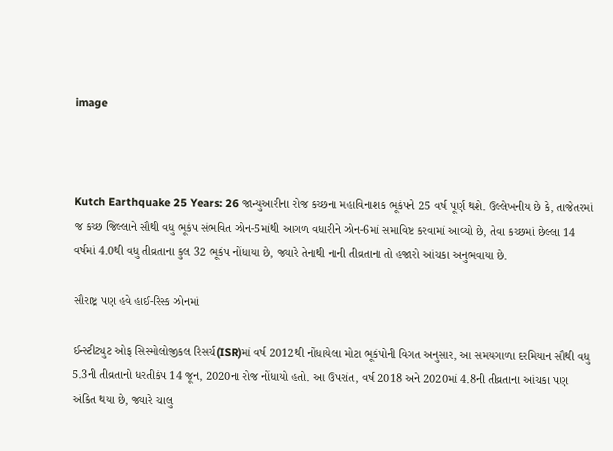image



Kutch Earthquake 25 Years: 26 જાન્યુઆરીના રોજ કચ્છના મહાવિનાશક ભૂકંપને 25 વર્ષ પૂર્ણ થશે. ઉલ્લેખનીય છે કે, તાજેતરમાં જ કચ્છ જિલ્લાને સૌથી વધુ ભૂકંપ સંભવિત ઝોન-5માંથી આગળ વધારીને ઝોન-6માં સમાવિષ્ટ કરવામાં આવ્યો છે, તેવા કચ્છમાં છેલ્લા 14 વર્ષમાં 4.0થી વધુ તીવ્રતાના કુલ 32 ભૂકંપ નોંધાયા છે, જ્યારે તેનાથી નાની તીવ્રતાના તો હજારો આંચકા અનુભવાયા છે.

સૌરાષ્ટ્ર પણ હવે હાઈ-રિસ્ક ઝોનમાં

ઈન્સ્ટીટ્યુટ ઓફ સિસ્મોલોજીકલ રિસર્ચ(ISR)માં વર્ષ 2012થી નોંધાયેલા મોટા ભૂકંપોની વિગત અનુસાર, આ સમયગાળા દરમિયાન સૌથી વધુ 5.3ની તીવ્રતાનો ધરતીકંપ 14 જૂન, 2020ના રોજ નોંધાયો હતો. આ ઉપરાંત, વર્ષ 2018 અને 2020માં 4.8ની તીવ્રતાના આંચકા પણ અંકિત થયા છે, જ્યારે ચાલુ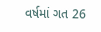વર્ષમાં ગત 26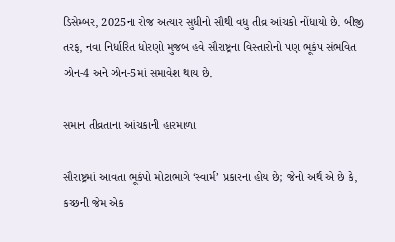ડિસેમ્બર, 2025ના રોજ અત્યાર સુધીનો સૌથી વધુ તીવ્ર આંચકો નોંધાયો છે. બીજી તરફ, નવા નિર્ધારિત ધોરણો મુજબ હવે સૌરાષ્ટ્રના વિસ્તારોનો પણ ભૂકંપ સંભવિત ઝોન-4 અને ઝોન-5માં સમાવેશ થાય છે.

સમાન તીવ્રતાના આંચકાની હારમાળા

સૌરાષ્ટ્રમાં આવતા ભૂકંપો મોટાભાગે ‘સ્વાર્મ’ પ્રકારના હોય છે; જેનો અર્થ એ છે કે, કચ્છની જેમ એક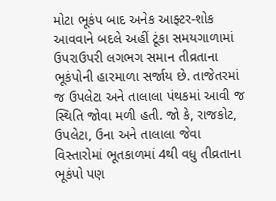મોટા ભૂકંપ બાદ અનેક આફ્ટર-શોક આવવાને બદલે અહીં ટૂંકા સમયગાળામાં ઉપરાઉપરી લગભગ સમાન તીવ્રતાના ભૂકંપોની હારમાળા સર્જાય છે. તાજેતરમાં જ ઉપલેટા અને તાલાલા પંથકમાં આવી જ સ્થિતિ જોવા મળી હતી. જો કે, રાજકોટ, ઉપલેટા, ઉના અને તાલાલા જેવા વિસ્તારોમાં ભૂતકાળમાં 4થી વધુ તીવ્રતાના ભૂકંપો પણ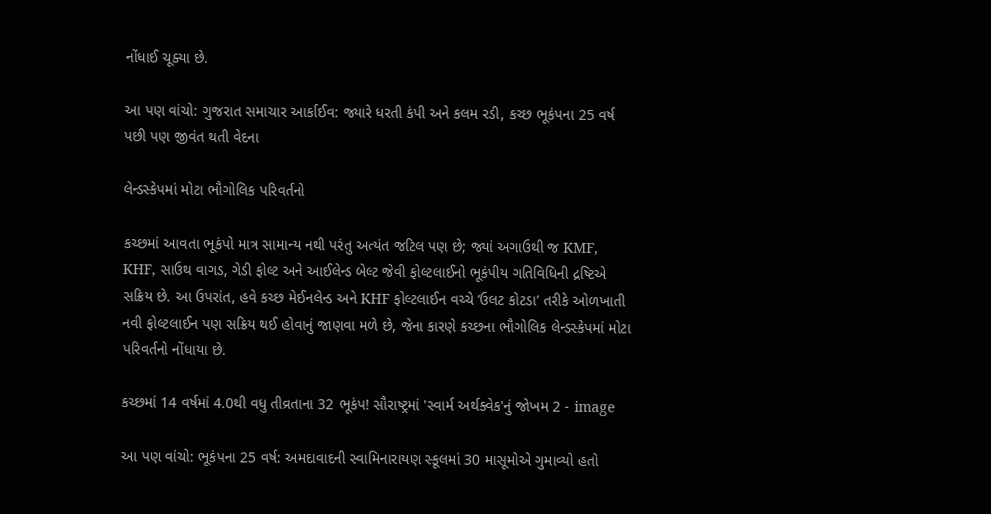નોંધાઈ ચૂક્યા છે.

આ પણ વાંચો: ગુજરાત સમાચાર આર્કાઈવ: જ્યારે ધરતી કંપી અને કલમ રડી, કચ્છ ભૂકંપના 25 વર્ષ પછી પણ જીવંત થતી વેદના

લેન્ડસ્કેપમાં મોટા ભૌગોલિક પરિવર્તનો

કચ્છમાં આવતા ભૂકંપો માત્ર સામાન્ય નથી પરંતુ અત્યંત જટિલ પણ છે; જ્યાં અગાઉથી જ KMF, KHF, સાઉથ વાગડ, ગેડી ફોલ્ટ અને આઈલેન્ડ બેલ્ટ જેવી ફોલ્ટલાઈનો ભૂકંપીય ગતિવિધિની દ્રષ્ટિએ સક્રિય છે. આ ઉપરાંત, હવે કચ્છ મેઈનલેન્ડ અને KHF ફોલ્ટલાઈન વચ્ચે ‘ઉલટ કોટડા’ તરીકે ઓળખાતી નવી ફોલ્ટલાઈન પણ સક્રિય થઈ હોવાનું જાણવા મળે છે, જેના કારણે કચ્છના ભૌગોલિક લેન્ડસ્કેપમાં મોટા પરિવર્તનો નોંધાયા છે.

કચ્છમાં 14 વર્ષમાં 4.0થી વધુ તીવ્રતાના 32 ભૂકંપ! સૌરાષ્ટ્રમાં 'સ્વાર્મ અર્થક્વેક'નું જોખમ 2 - image

આ પણ વાંચો: ભૂકંપના 25 વર્ષ: અમદાવાદની સ્વામિનારાયણ સ્કૂલમાં 30 માસૂમોએ ગુમાવ્યો હતો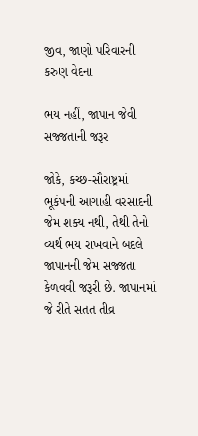જીવ, જાણો પરિવારની કરુણ વેદના

ભય નહીં, જાપાન જેવી સજ્જતાની જરૂર

જોકે, કચ્છ-સૌરાષ્ટ્રમાં ભૂકંપની આગાહી વરસાદની જેમ શક્ય નથી, તેથી તેનો વ્યર્થ ભય રાખવાને બદલે જાપાનની જેમ સજ્જતા કેળવવી જરૂરી છે. જાપાનમાં જે રીતે સતત તીવ્ર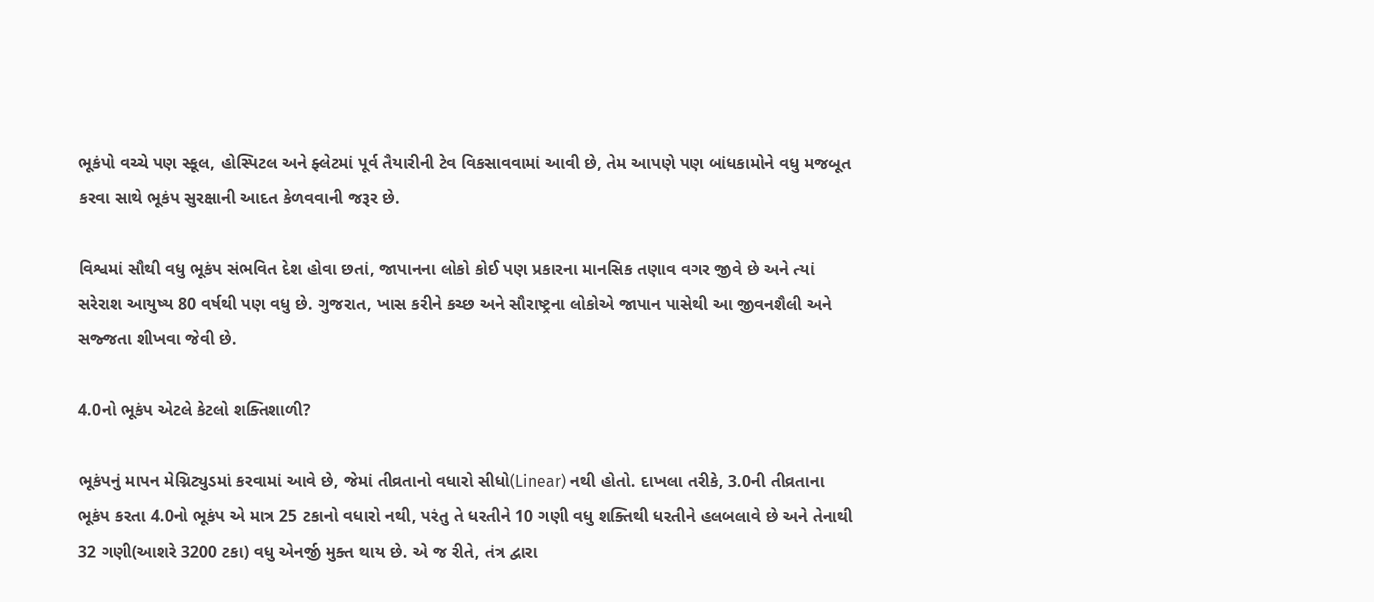ભૂકંપો વચ્ચે પણ સ્કૂલ, હોસ્પિટલ અને ફ્લેટમાં પૂર્વ તૈયારીની ટેવ વિકસાવવામાં આવી છે, તેમ આપણે પણ બાંધકામોને વધુ મજબૂત કરવા સાથે ભૂકંપ સુરક્ષાની આદત કેળવવાની જરૂર છે.

વિશ્વમાં સૌથી વધુ ભૂકંપ સંભવિત દેશ હોવા છતાં, જાપાનના લોકો કોઈ પણ પ્રકારના માનસિક તણાવ વગર જીવે છે અને ત્યાં સરેરાશ આયુષ્ય 80 વર્ષથી પણ વધુ છે. ગુજરાત, ખાસ કરીને કચ્છ અને સૌરાષ્ટ્રના લોકોએ જાપાન પાસેથી આ જીવનશૈલી અને સજ્જતા શીખવા જેવી છે.

4.0નો ભૂકંપ એટલે કેટલો શક્તિશાળી?

ભૂકંપનું માપન મેગ્નિટ્યુડમાં કરવામાં આવે છે, જેમાં તીવ્રતાનો વધારો સીધો(Linear) નથી હોતો. દાખલા તરીકે, 3.0ની તીવ્રતાના ભૂકંપ કરતા 4.0નો ભૂકંપ એ માત્ર 25 ટકાનો વધારો નથી, પરંતુ તે ધરતીને 10 ગણી વધુ શક્તિથી ધરતીને હલબલાવે છે અને તેનાથી 32 ગણી(આશરે 3200 ટકા) વધુ એનર્જી મુક્ત થાય છે. એ જ રીતે, તંત્ર દ્વારા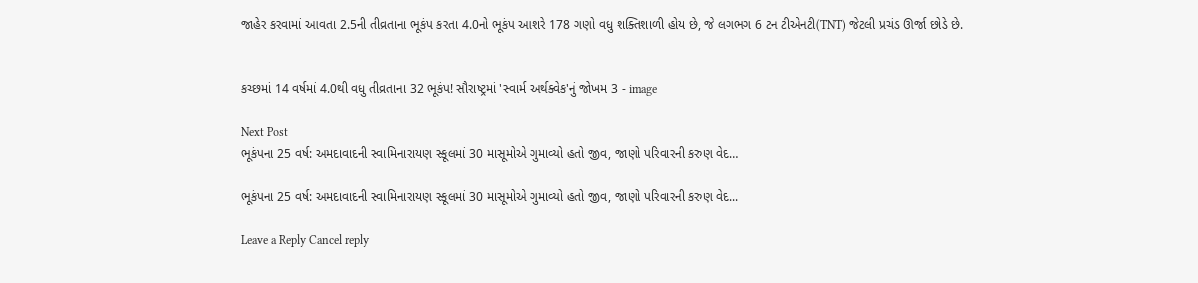જાહેર કરવામાં આવતા 2.5ની તીવ્રતાના ભૂકંપ કરતા 4.0નો ભૂકંપ આશરે 178 ગણો વધુ શક્તિશાળી હોય છે, જે લગભગ 6 ટન ટીએનટી(TNT) જેટલી પ્રચંડ ઊર્જા છોડે છે.


કચ્છમાં 14 વર્ષમાં 4.0થી વધુ તીવ્રતાના 32 ભૂકંપ! સૌરાષ્ટ્રમાં 'સ્વાર્મ અર્થક્વેક'નું જોખમ 3 - image

Next Post
ભૂકંપના 25 વર્ષ: અમદાવાદની સ્વામિનારાયણ સ્કૂલમાં 30 માસૂમોએ ગુમાવ્યો હતો જીવ, જાણો પરિવારની કરુણ વેદ…

ભૂકંપના 25 વર્ષ: અમદાવાદની સ્વામિનારાયણ સ્કૂલમાં 30 માસૂમોએ ગુમાવ્યો હતો જીવ, જાણો પરિવારની કરુણ વેદ...

Leave a Reply Cancel reply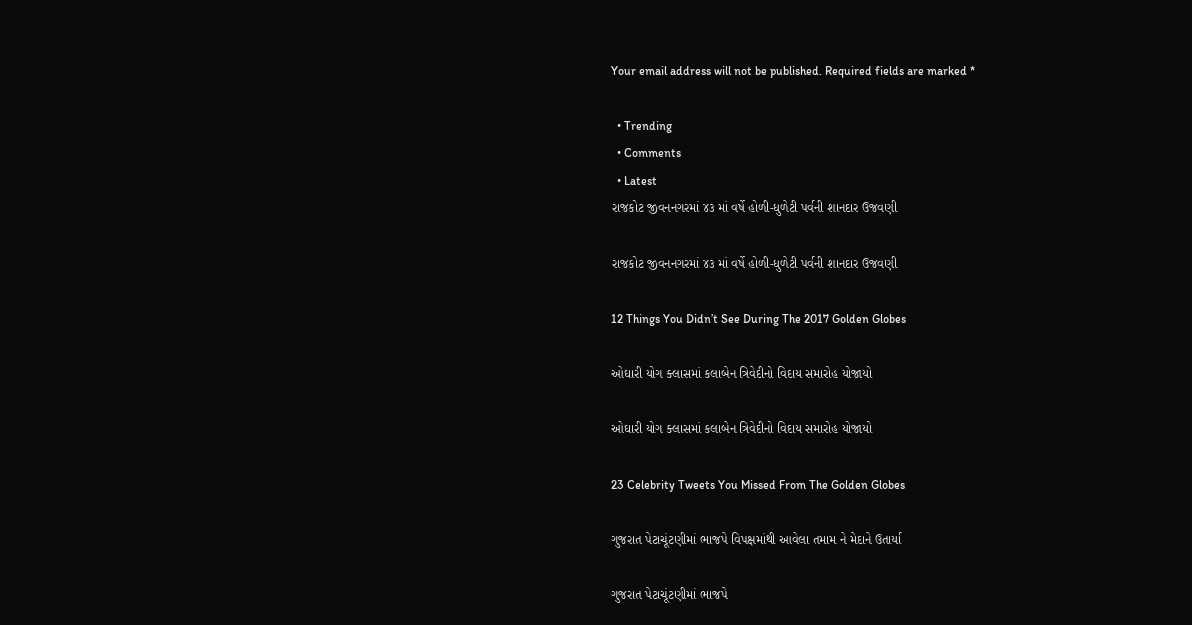Your email address will not be published. Required fields are marked *

  • Trending
  • Comments
  • Latest
રાજકોટ જીવનનગરમાં ૪૩ માં વર્ષે હોળી-ધુળેટી પર્વની શાનદાર ઉજવણી

રાજકોટ જીવનનગરમાં ૪૩ માં વર્ષે હોળી-ધુળેટી પર્વની શાનદાર ઉજવણી

12 Things You Didn’t See During The 2017 Golden Globes

ઓઘારી યોગ ક્લાસમાં કલાબેન ત્રિવેદીનો વિદાય સમારોહ યોજાયો

ઓઘારી યોગ ક્લાસમાં કલાબેન ત્રિવેદીનો વિદાય સમારોહ યોજાયો

23 Celebrity Tweets You Missed From The Golden Globes

ગુજરાત પેટાચૂંટણીમાં ભાજપે વિપક્ષમાંથી આવેલા તમામ ને મેદાને ઉતાર્યા

ગુજરાત પેટાચૂંટણીમાં ભાજપે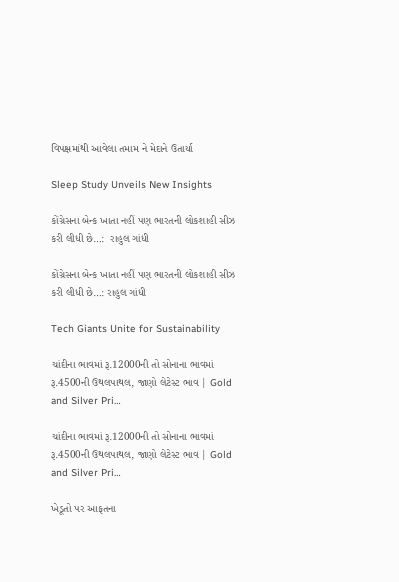વિપક્ષમાંથી આવેલા તમામ ને મેદાને ઉતાર્યા

Sleep Study Unveils New Insights

કોંગ્રેસના બેન્ક ખાતા નહીં પણ ભારતની લોકશાહી સીઝ કરી લીધી છે…:  રાહુલ ગાંધી

કોંગ્રેસના બેન્ક ખાતા નહીં પણ ભારતની લોકશાહી સીઝ કરી લીધી છે…: રાહુલ ગાંધી

Tech Giants Unite for Sustainability

ચાંદીના ભાવમાં રૂ.12000ની તો સોનાના ભાવમાં રૂ.4500ની ઉથલપાથલ, જાણો લેટેસ્ટ ભાવ | Gold and Silver Pri…

ચાંદીના ભાવમાં રૂ.12000ની તો સોનાના ભાવમાં રૂ.4500ની ઉથલપાથલ, જાણો લેટેસ્ટ ભાવ | Gold and Silver Pri…

ખેડૂતો પર આફતના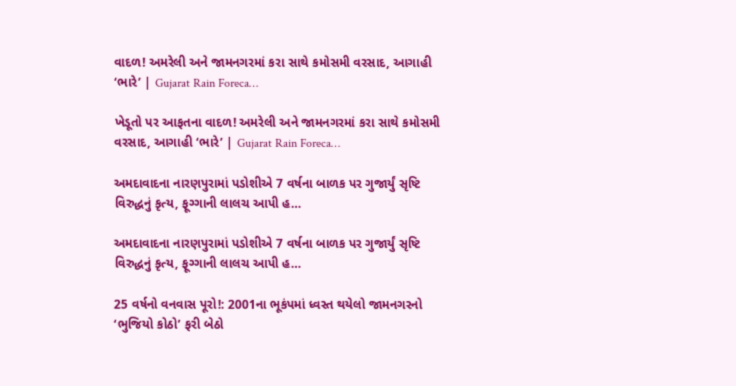વાદળ! અમરેલી અને જામનગરમાં કરા સાથે કમોસમી વરસાદ, આગાહી ‘ભારે’ | Gujarat Rain Foreca…

ખેડૂતો પર આફતના વાદળ! અમરેલી અને જામનગરમાં કરા સાથે કમોસમી વરસાદ, આગાહી ‘ભારે’ | Gujarat Rain Foreca…

અમદાવાદના નારણપુરામાં પડોશીએ 7 વર્ષના બાળક પર ગુજાર્યું સૃષ્ટિ વિરુદ્ધનું કૃત્ય, ફૂગ્ગાની લાલચ આપી હ…

અમદાવાદના નારણપુરામાં પડોશીએ 7 વર્ષના બાળક પર ગુજાર્યું સૃષ્ટિ વિરુદ્ધનું કૃત્ય, ફૂગ્ગાની લાલચ આપી હ…

25 વર્ષનો વનવાસ પૂરો!: 2001ના ભૂકંપમાં ધ્વસ્ત થયેલો જામનગરનો ‘ભુજિયો કોઠો’ ફરી બેઠો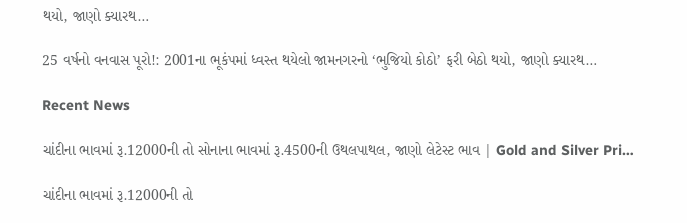થયો, જાણો ક્યારથ…

25 વર્ષનો વનવાસ પૂરો!: 2001ના ભૂકંપમાં ધ્વસ્ત થયેલો જામનગરનો ‘ભુજિયો કોઠો’ ફરી બેઠો થયો, જાણો ક્યારથ…

Recent News

ચાંદીના ભાવમાં રૂ.12000ની તો સોનાના ભાવમાં રૂ.4500ની ઉથલપાથલ, જાણો લેટેસ્ટ ભાવ | Gold and Silver Pri…

ચાંદીના ભાવમાં રૂ.12000ની તો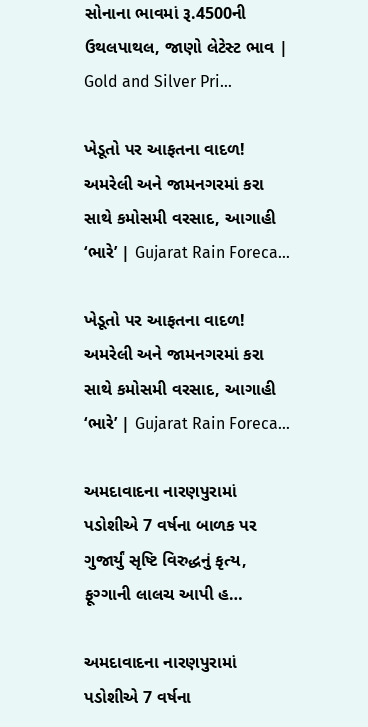સોનાના ભાવમાં રૂ.4500ની ઉથલપાથલ, જાણો લેટેસ્ટ ભાવ | Gold and Silver Pri…

ખેડૂતો પર આફતના વાદળ! અમરેલી અને જામનગરમાં કરા સાથે કમોસમી વરસાદ, આગાહી ‘ભારે’ | Gujarat Rain Foreca…

ખેડૂતો પર આફતના વાદળ! અમરેલી અને જામનગરમાં કરા સાથે કમોસમી વરસાદ, આગાહી ‘ભારે’ | Gujarat Rain Foreca…

અમદાવાદના નારણપુરામાં પડોશીએ 7 વર્ષના બાળક પર ગુજાર્યું સૃષ્ટિ વિરુદ્ધનું કૃત્ય, ફૂગ્ગાની લાલચ આપી હ…

અમદાવાદના નારણપુરામાં પડોશીએ 7 વર્ષના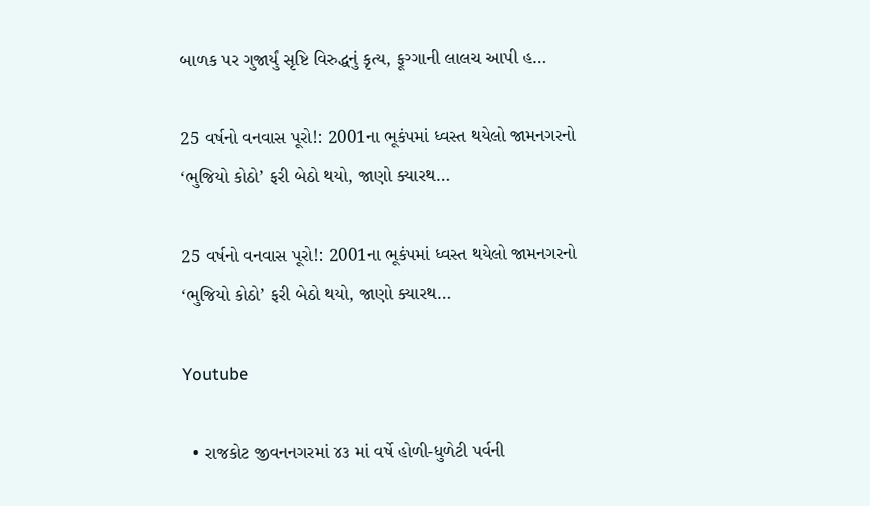બાળક પર ગુજાર્યું સૃષ્ટિ વિરુદ્ધનું કૃત્ય, ફૂગ્ગાની લાલચ આપી હ…

25 વર્ષનો વનવાસ પૂરો!: 2001ના ભૂકંપમાં ધ્વસ્ત થયેલો જામનગરનો ‘ભુજિયો કોઠો’ ફરી બેઠો થયો, જાણો ક્યારથ…

25 વર્ષનો વનવાસ પૂરો!: 2001ના ભૂકંપમાં ધ્વસ્ત થયેલો જામનગરનો ‘ભુજિયો કોઠો’ ફરી બેઠો થયો, જાણો ક્યારથ…

Youtube

  • રાજકોટ જીવનનગરમાં ૪૩ માં વર્ષે હોળી-ધુળેટી પર્વની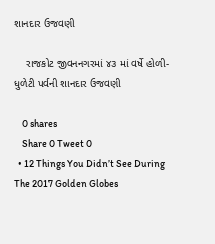શાનદાર ઉજવણી

    રાજકોટ જીવનનગરમાં ૪૩ માં વર્ષે હોળી-ધુળેટી પર્વની શાનદાર ઉજવણી

    0 shares
    Share 0 Tweet 0
  • 12 Things You Didn’t See During The 2017 Golden Globes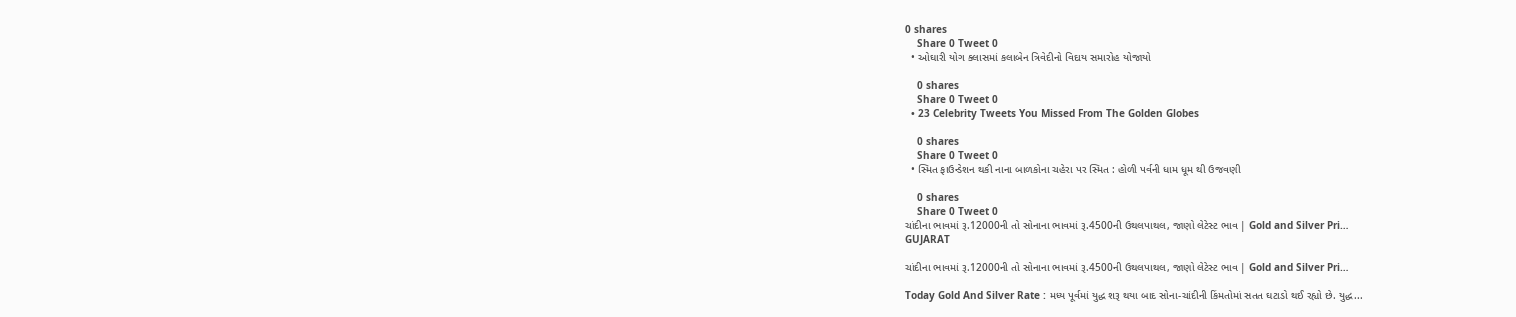0 shares
    Share 0 Tweet 0
  • ઓઘારી યોગ ક્લાસમાં કલાબેન ત્રિવેદીનો વિદાય સમારોહ યોજાયો

    0 shares
    Share 0 Tweet 0
  • 23 Celebrity Tweets You Missed From The Golden Globes

    0 shares
    Share 0 Tweet 0
  • સ્મિત ફાઉન્ડેશન થકી નાના બાળકોના ચહેરા પર સ્મિત : હોળી પર્વની ધામ ધૂમ થી ઉજવણી

    0 shares
    Share 0 Tweet 0
ચાંદીના ભાવમાં રૂ.12000ની તો સોનાના ભાવમાં રૂ.4500ની ઉથલપાથલ, જાણો લેટેસ્ટ ભાવ | Gold and Silver Pri…
GUJARAT

ચાંદીના ભાવમાં રૂ.12000ની તો સોનાના ભાવમાં રૂ.4500ની ઉથલપાથલ, જાણો લેટેસ્ટ ભાવ | Gold and Silver Pri…

Today Gold And Silver Rate : મધ્ય પૂર્વમાં યુદ્ધ શરૂ થયા બાદ સોના-ચાંદીની કિંમતોમાં સતત ઘટાડો થઈ રહ્યો છે. યુદ્ધ...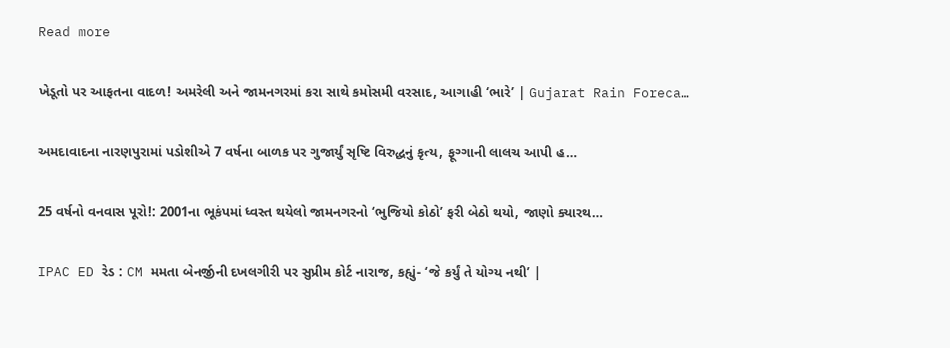Read more

ખેડૂતો પર આફતના વાદળ! અમરેલી અને જામનગરમાં કરા સાથે કમોસમી વરસાદ, આગાહી ‘ભારે’ | Gujarat Rain Foreca…

અમદાવાદના નારણપુરામાં પડોશીએ 7 વર્ષના બાળક પર ગુજાર્યું સૃષ્ટિ વિરુદ્ધનું કૃત્ય, ફૂગ્ગાની લાલચ આપી હ…

25 વર્ષનો વનવાસ પૂરો!: 2001ના ભૂકંપમાં ધ્વસ્ત થયેલો જામનગરનો ‘ભુજિયો કોઠો’ ફરી બેઠો થયો, જાણો ક્યારથ…

IPAC ED રેડ : CM મમતા બેનર્જીની દખલગીરી પર સુપ્રીમ કોર્ટ નારાજ, કહ્યું- ‘જે કર્યું તે યોગ્ય નથી’ |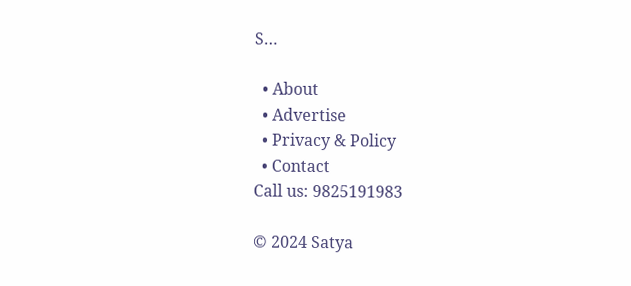S…

  • About
  • Advertise
  • Privacy & Policy
  • Contact
Call us: 9825191983

© 2024 Satya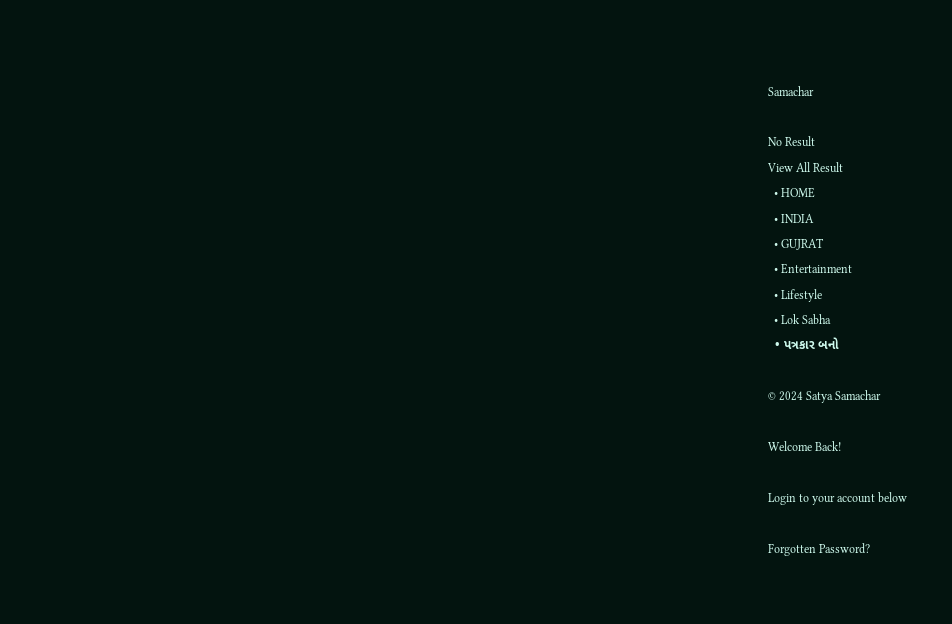Samachar

No Result
View All Result
  • HOME
  • INDIA
  • GUJRAT
  • Entertainment
  • Lifestyle
  • Lok Sabha
  • પત્રકાર બનો

© 2024 Satya Samachar

Welcome Back!

Login to your account below

Forgotten Password?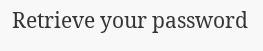Retrieve your password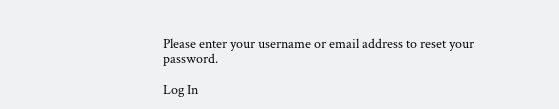Please enter your username or email address to reset your password.

Log In